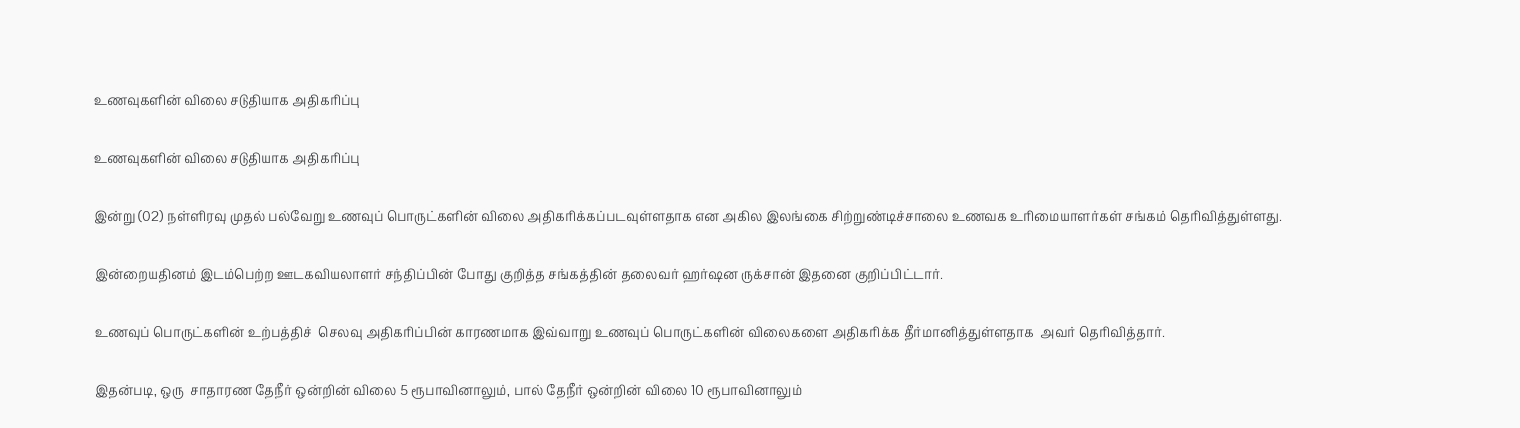உணவுகளின் விலை சடுதியாக அதிகரிப்பு

உணவுகளின் விலை சடுதியாக அதிகரிப்பு

இன்று (02) நள்ளிரவு முதல் பல்வேறு உணவுப் பொருட்களின் விலை அதிகரிக்கப்படவுள்ளதாக என அகில இலங்கை சிற்றுண்டிச்சாலை உணவக உரிமையாளர்கள் சங்கம் தெரிவித்துள்ளது.

இன்றையதினம் இடம்பெற்ற ஊடகவியலாளர் சந்திப்பின் போது குறித்த சங்கத்தின் தலைவர் ஹர்ஷன ருக்சான் இதனை குறிப்பிட்டார்.

உணவுப் பொருட்களின் உற்பத்திச்  செலவு அதிகரிப்பின் காரணமாக இவ்வாறு உணவுப் பொருட்களின் விலைகளை அதிகரிக்க தீர்மானித்துள்ளதாக  அவர் தெரிவித்தார்.

இதன்படி, ஒரு  சாதாரண தேநீர் ஒன்றின் விலை 5 ரூபாவினாலும், பால் தேநீர் ஒன்றின் விலை 10 ரூபாவினாலும்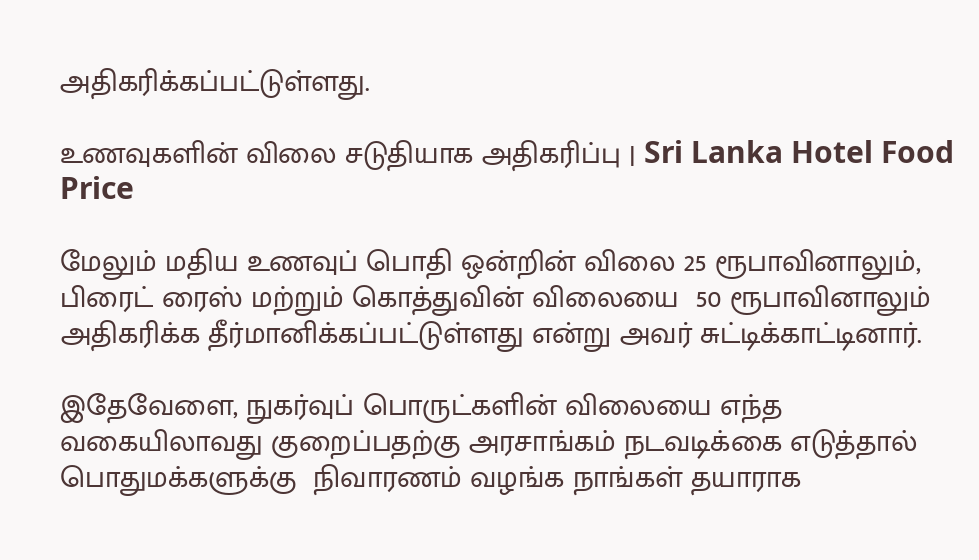அதிகரிக்கப்பட்டுள்ளது.

உணவுகளின் விலை சடுதியாக அதிகரிப்பு | Sri Lanka Hotel Food Price

மேலும் மதிய உணவுப் பொதி ஒன்றின் விலை 25 ரூபாவினாலும், பிரைட் ரைஸ் மற்றும் கொத்துவின் விலையை  50 ரூபாவினாலும் அதிகரிக்க தீர்மானிக்கப்பட்டுள்ளது என்று அவர் சுட்டிக்காட்டினார்.

இதேவேளை, நுகர்வுப் பொருட்களின் விலையை எந்த வகையிலாவது குறைப்பதற்கு அரசாங்கம் நடவடிக்கை எடுத்தால் பொதுமக்களுக்கு  நிவாரணம் வழங்க நாங்கள் தயாராக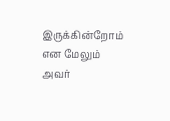இருக்கின்றோம் என மேலும் அவர்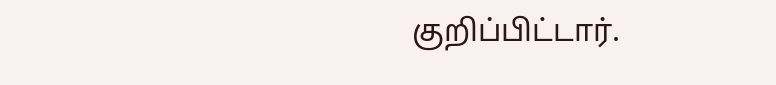குறிப்பிட்டார்.